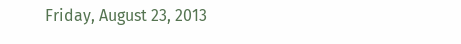Friday, August 23, 2013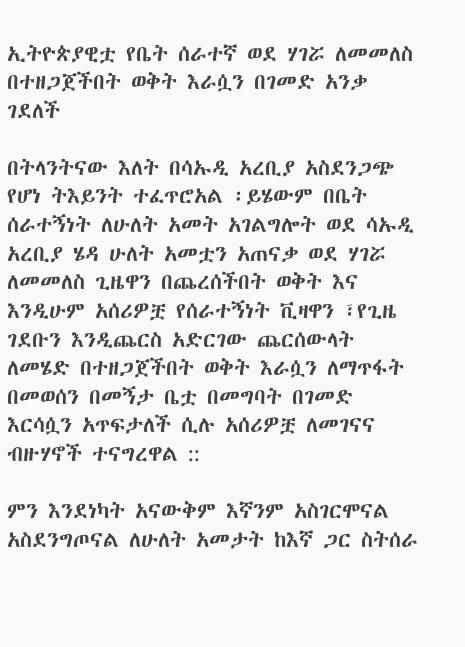ኢትዮጵያዊቷ የቤት ሰራተኛ ወደ ሃገሯ ለመመለስ በተዘጋጀችበት ወቅት እራሷን በገመድ አንቃ ገደለች

በትላንትናው እለት በሳኡዲ አረቢያ አስደንጋጭ የሆነ ትእይንት ተፈጥሮአል ፡ይሄውም በቤት ሰራተኝነት ለሁለት አመት አገልግሎት ወደ ሳኡዲ አረቢያ ሄዳ ሁለት አመቷን አጠናቃ ወደ ሃገሯ ለመመለስ ጊዜዋን በጨረሰችበት ወቅት እና እንዲሁም አሰሪዎቿ የሰራተኝነት ቪዛዋን ፣የጊዜ ገደቡን እንዲጨርስ አድርገው ጨርሰውላት ለመሄድ በተዘጋጀችበት ወቅት እራሷን ለማጥፋት በመወሰን በመኝታ ቤቷ በመግባት በገመድ እርሳሷን አጥፍታለች ሲሉ አሰሪዎቿ ለመገናና ብዙሃኖች ተናግረዋል ::

ምን እንደነካት አናውቅም እኛንም አስገርሞናል አስደንግጦናል ለሁለት አመታት ከእኛ ጋር ስትሰራ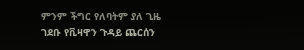ምንም ችግር የለባትም ያለ ጊዜ ገደቡ የቪዛዋን ጉዳይ ጨርሰን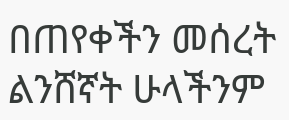በጠየቀችን መሰረት ልንሸኛት ሁላችንም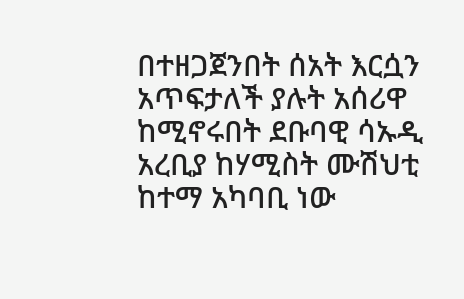በተዘጋጀንበት ሰአት እርሷን አጥፍታለች ያሉት አሰሪዋ ከሚኖሩበት ደቡባዊ ሳኡዲ አረቢያ ከሃሚስት ሙሽህቲ ከተማ አካባቢ ነው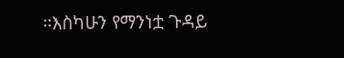።እስካሁን የማንነቷ ጉዳይ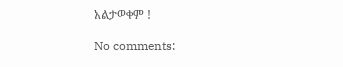አልታወቀም !

No comments: